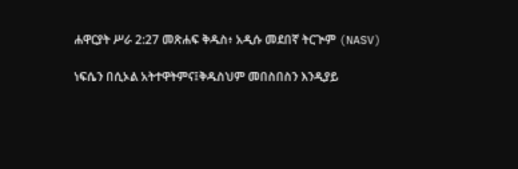ሐዋርያት ሥራ 2:27 መጽሐፍ ቅዱስ፥ አዲሱ መደበኛ ትርጒም (NASV)

ነፍሴን በሲኦል አትተዋትምና፤ቅዱስህም መበስበስን እንዲያይ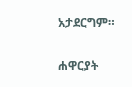አታደርግም።

ሐዋርያት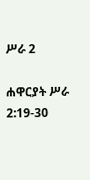ሥራ 2

ሐዋርያት ሥራ 2:19-30